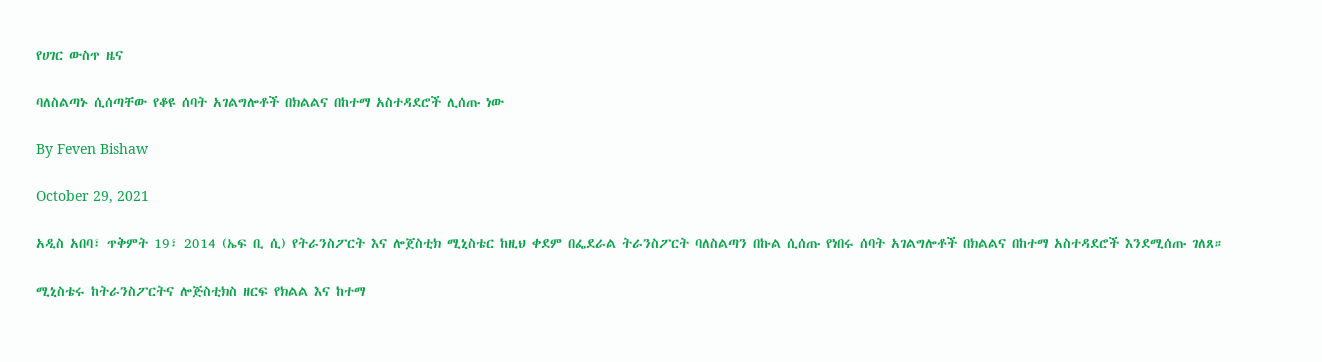የሀገር ውስጥ ዜና

ባለስልጣኑ ሲሰጣቸው የቆዩ ሰባት አገልግሎቶች በክልልና በከተማ አስተዳደሮች ሊሰጡ ነው

By Feven Bishaw

October 29, 2021

አዲስ አበባ፣ ጥቅምት 19፣ 2014 (ኤፍ ቢ ሲ) የትራንስፖርት እና ሎጀስቲክ ሚኒስቴር ከዚህ ቀደም በፌደራል ትራንስፖርት ባለስልጣን በኩል ሲሰጡ የነበሩ ሰባት አገልግሎቶች በክልልና በከተማ አስተዳደሮች እንደሚሰጡ ገለጸ።

ሚኒስቴሩ ከትራንስፖርትና ሎጅስቲክስ ዘርፍ የክልል እና ከተማ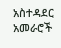አስተዳደር አመራሮች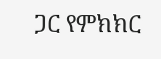ጋር የምክክር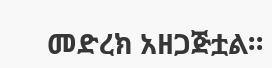መድረክ አዘጋጅቷል።